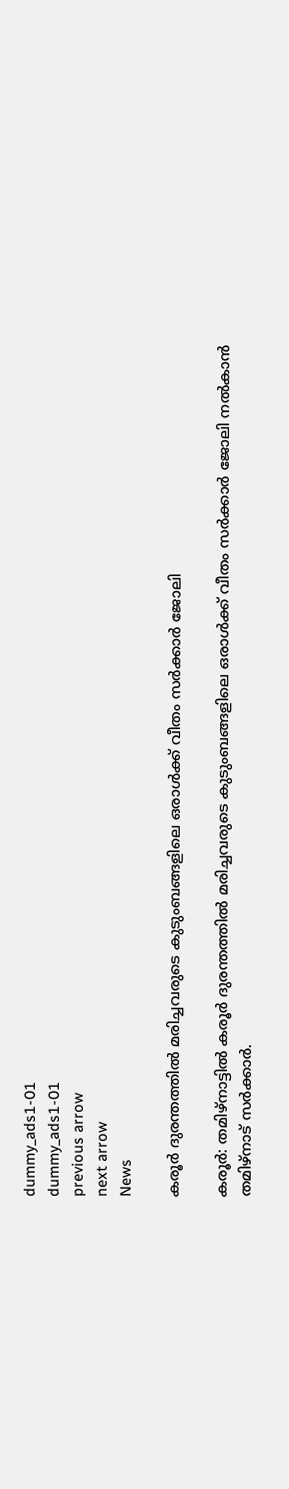dummy_ads1-01
dummy_ads1-01
previous arrow
next arrow
News

കരൂര്‍ ദുരന്തത്തില്‍ മരിച്ചവരുടെ കുടുംബങ്ങളിലെ ഒരാള്‍ക്ക് വീതം സര്‍ക്കാര്‍ ജോലി

കരൂര്‍: തമിഴ്‌നാട്ടില്‍ കരൂര്‍ ദുരന്തത്തില്‍ മരിച്ചവരുടെ കുടുംബങ്ങളിലെ ഒരാള്‍ക്ക് വീതം സര്‍ക്കാര്‍ ജോലി നല്‍കാന്‍ തമിഴ്‌നാട് സര്‍ക്കാര്‍.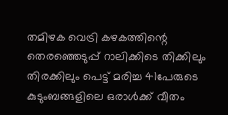തമിഴക വെട്രി കഴകത്തിന്റെ തെരഞ്ഞെടുപ്പ് റാലിക്കിടെ തിക്കിലും തിരക്കിലും പെട്ട് മരിച്ച 41പേരുടെ കുടുംബങ്ങളിലെ ഒരാള്‍ക്ക് വീതം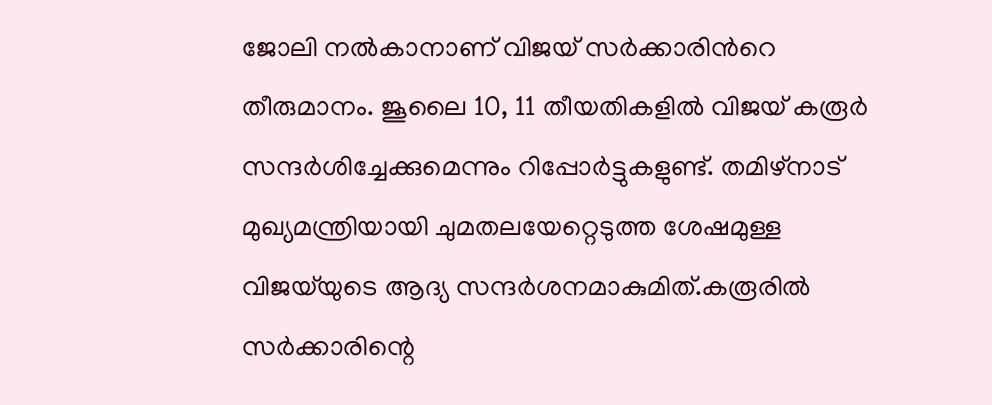ജോലി നല്‍കാനാണ് വിജയ് സര്‍ക്കാരിന്‍റെ തീരുമാനം. ജൂലൈ 10, 11 തീയതികളില്‍ വിജയ് കരൂര്‍ സന്ദര്‍ശിച്ചേക്കുമെന്നും റിപ്പോര്‍ട്ടുകളുണ്ട്. തമിഴ്‌നാട് മുഖ്യമന്ത്രിയായി ചുമതലയേറ്റെടുത്ത ശേഷമുള്ള വിജയ്‌യുടെ ആദ്യ സന്ദര്‍ശനമാകുമിത്.കരൂരില്‍ സര്‍ക്കാരിന്റെ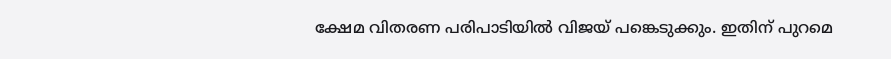ക്ഷേമ വിതരണ പരിപാടിയില്‍ വിജയ് പങ്കെടുക്കും. ഇതിന് പുറമെ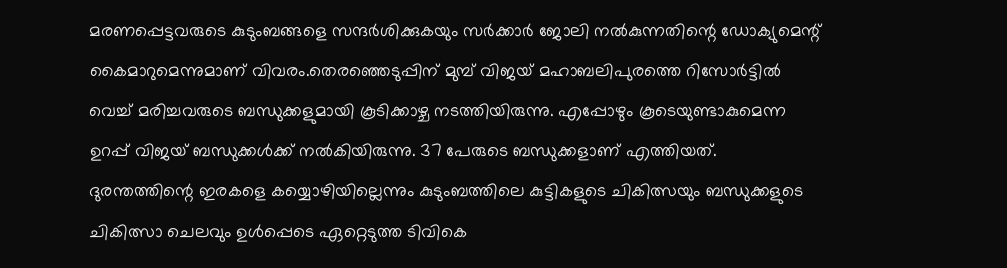മരണപ്പെട്ടവരുടെ കുടുംബങ്ങളെ സന്ദര്‍ശിക്കുകയും സര്‍ക്കാര്‍ ജോലി നല്‍കുന്നതിന്റെ ഡോക്യുമെന്റ് കൈമാറുമെന്നുമാണ് വിവരം.തെരഞ്ഞെടുപ്പിന് മുമ്പ് വിജയ് മഹാബലിപുരത്തെ റിസോര്‍ട്ടില്‍ വെച്ച് മരിച്ചവരുടെ ബന്ധുക്കളുമായി കൂടിക്കാഴ്ച നടത്തിയിരുന്നു. എപ്പോഴും കൂടെയുണ്ടാകുമെന്ന ഉറപ്പ് വിജയ് ബന്ധുക്കള്‍ക്ക് നല്‍കിയിരുന്നു. 37 പേരുടെ ബന്ധുക്കളാണ് എത്തിയത്. ദുരന്തത്തിന്റെ ഇരകളെ കയ്യൊഴിയില്ലെന്നും കുടുംബത്തിലെ കുട്ടികളുടെ ചികിത്സയും ബന്ധുക്കളുടെ ചികിത്സാ ചെലവും ഉള്‍പ്പെടെ ഏറ്റെടുത്ത ടിവികെ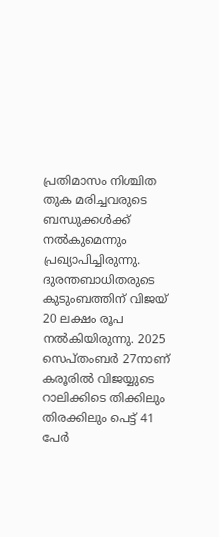പ്രതിമാസം നിശ്ചിത തുക മരിച്ചവരുടെ ബന്ധുക്കള്‍ക്ക് നല്‍കുമെന്നും പ്രഖ്യാപിച്ചിരുന്നു. ദുരന്തബാധിതരുടെ കുടുംബത്തിന് വിജയ് 20 ലക്ഷം രൂപ നല്‍കിയിരുന്നു. 2025 സെപ്തംബര്‍ 27നാണ് കരൂരില്‍ വിജയ്യുടെ റാലിക്കിടെ തിക്കിലും തിരക്കിലും പെട്ട് 41 പേര്‍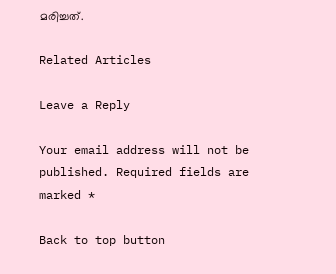മരിച്ചത്.

Related Articles

Leave a Reply

Your email address will not be published. Required fields are marked *

Back to top button